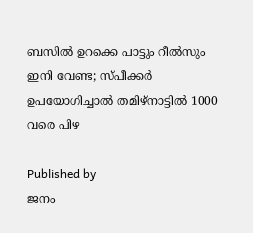ബസിൽ ഉറക്കെ പാട്ടും റീൽസും ഇനി വേണ്ട; സ്പീക്കർ ഉപയോഗിച്ചാൽ തമിഴ്നാട്ടിൽ 1000 വരെ പിഴ

Published by
ജനം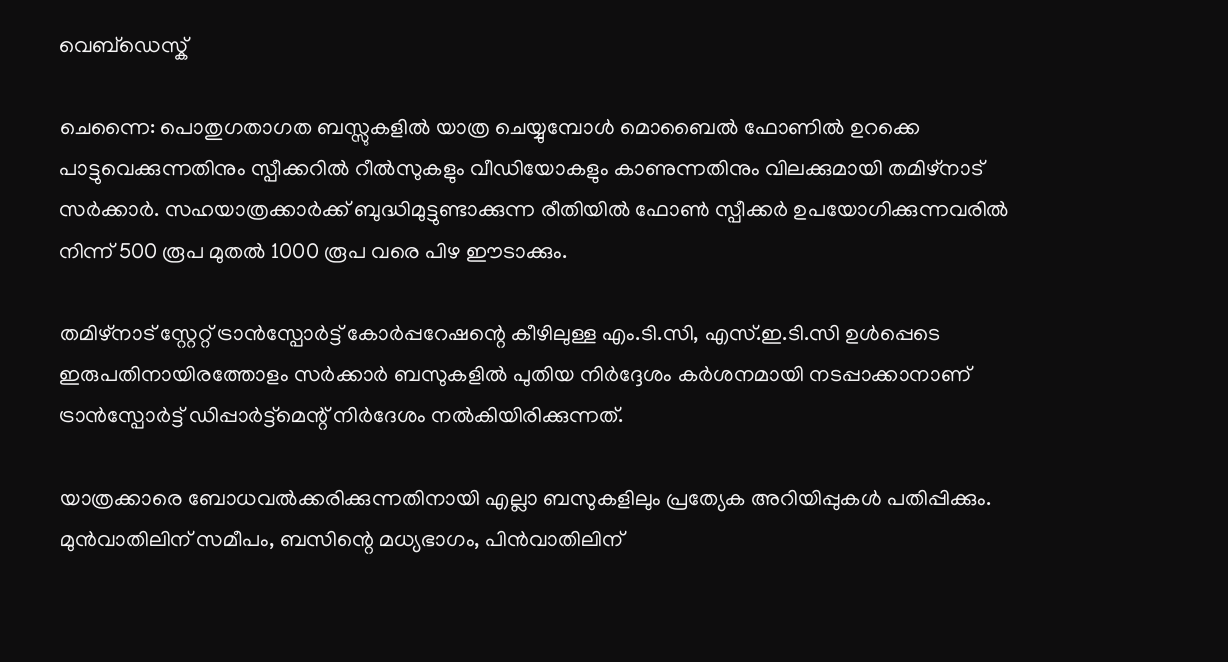വെബ്‌ഡെസ്ക്

ചെന്നൈ: പൊതുഗതാഗത ബസ്സുകളിൽ യാത്ര ചെയ്യുമ്പോൾ മൊബൈൽ ഫോണിൽ ഉറക്കെ പാട്ടുവെക്കുന്നതിനും സ്പീക്കറിൽ റീൽസുകളും വീഡിയോകളും കാണുന്നതിനും വിലക്കുമായി തമിഴ്നാട് സർക്കാർ. സഹയാത്രക്കാർക്ക് ബുദ്ധിമുട്ടുണ്ടാക്കുന്ന രീതിയിൽ ഫോൺ സ്പീക്കർ ഉപയോഗിക്കുന്നവരിൽ നിന്ന് 500 രൂപ മുതൽ 1000 രൂപ വരെ പിഴ ഈടാക്കും.

തമിഴ്നാട് സ്റ്റേറ്റ് ട്രാൻസ്പോർട്ട് കോർപ്പറേഷന്റെ കീഴിലുള്ള എം.ടി.സി, എസ്.ഇ.ടി.സി ഉൾപ്പെടെ ഇരുപതിനായിരത്തോളം സർക്കാർ ബസുകളിൽ പുതിയ നിർദ്ദേശം കർശനമായി നടപ്പാക്കാനാണ് ട്രാൻസ്പോർട്ട് ഡിപ്പാർട്ട്മെന്റ് നിർദേശം നൽകിയിരിക്കുന്നത്.

യാത്രക്കാരെ ബോധവൽക്കരിക്കുന്നതിനായി എല്ലാ ബസുകളിലും പ്രത്യേക അറിയിപ്പുകൾ പതിപ്പിക്കും. മുൻവാതിലിന് സമീപം, ബസിന്റെ മധ്യഭാഗം, പിൻവാതിലിന്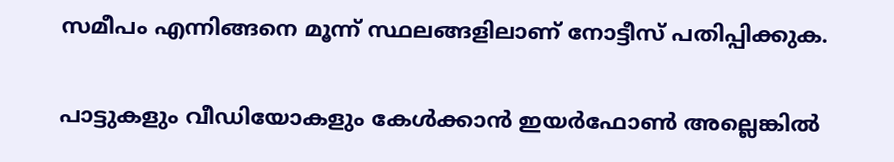സമീപം എന്നിങ്ങനെ മൂന്ന് സ്ഥലങ്ങളിലാണ് നോട്ടീസ് പതിപ്പിക്കുക.

പാട്ടുകളും വീഡിയോകളും കേൾക്കാൻ ഇയർഫോൺ അല്ലെങ്കിൽ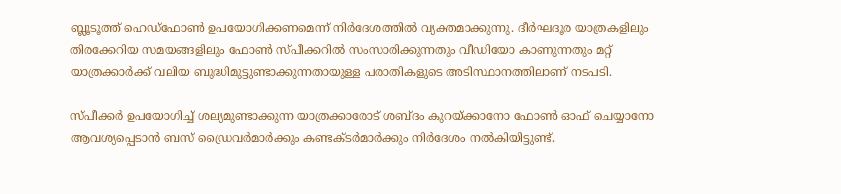ബ്ലൂടൂത്ത് ഹെഡ്ഫോൺ ഉപയോഗിക്കണമെന്ന് നിർദേശത്തിൽ വ്യക്തമാക്കുന്നു. ദീർഘദൂര യാത്രകളിലും തിരക്കേറിയ സമയങ്ങളിലും ഫോൺ സ്പീക്കറിൽ സംസാരിക്കുന്നതും വീഡിയോ കാണുന്നതും മറ്റ് യാത്രക്കാർക്ക് വലിയ ബുദ്ധിമുട്ടുണ്ടാക്കുന്നതായുള്ള പരാതികളുടെ അടിസ്ഥാനത്തിലാണ് നടപടി.

സ്പീക്കർ ഉപയോഗിച്ച് ശല്യമുണ്ടാക്കുന്ന യാത്രക്കാരോട് ശബ്ദം കുറയ്‌ക്കാനോ ഫോൺ ഓഫ് ചെയ്യാനോ ആവശ്യപ്പെടാൻ ബസ് ഡ്രൈവർമാർക്കും കണ്ടക്ടർമാർക്കും നിർദേശം നൽകിയിട്ടുണ്ട്.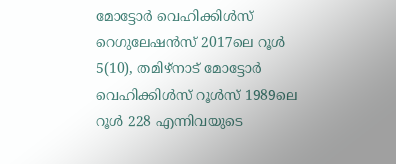മോട്ടോർ വെഹിക്കിൾസ് റെഗുലേഷൻസ് 2017ലെ റൂൾ 5(10), തമിഴ്നാട് മോട്ടോർ വെഹിക്കിൾസ് റൂൾസ് 1989ലെ റൂൾ 228 എന്നിവയുടെ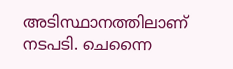അടിസ്ഥാനത്തിലാണ് നടപടി. ചെന്നൈ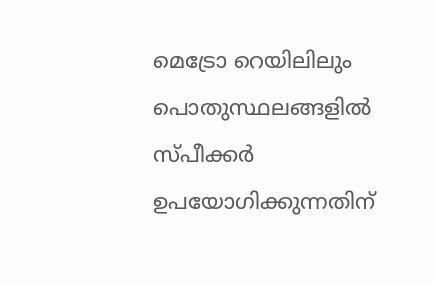മെട്രോ റെയിലിലും പൊതുസ്ഥലങ്ങളിൽ സ്പീക്കർ ഉപയോഗിക്കുന്നതിന്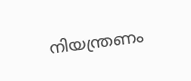നിയന്ത്രണം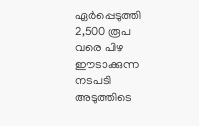ഏർപ്പെടുത്തി 2,500 രൂപ വരെ പിഴ ഈടാക്കുന്ന നടപടി അടുത്തിടെ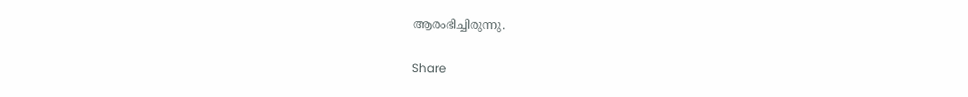ആരംഭിച്ചിരുന്നു.

Share